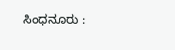ಸಿಂಧನೂರು :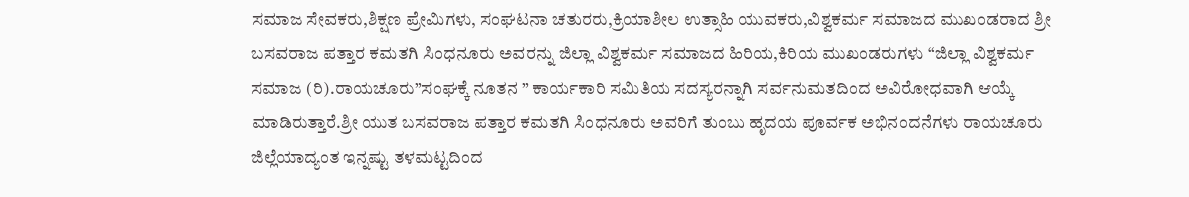ಸಮಾಜ ಸೇವಕರು,ಶಿಕ್ಷಣ ಪ್ರೇಮಿಗಳು, ಸಂಘಟನಾ ಚತುರರು,ಕ್ರಿಯಾಶೀಲ ಉತ್ಸಾಹಿ ಯುವಕರು,ವಿಶ್ವಕರ್ಮ ಸಮಾಜದ ಮುಖಂಡರಾದ ಶ್ರೀ ಬಸವರಾಜ ಪತ್ತಾರ ಕಮತಗಿ ಸಿಂಧನೂರು ಅವರನ್ನು ಜಿಲ್ಲಾ ವಿಶ್ವಕರ್ಮ ಸಮಾಜದ ಹಿರಿಯ,ಕಿರಿಯ ಮುಖಂಡರುಗಳು “ಜಿಲ್ಲಾ ವಿಶ್ವಕರ್ಮ ಸಮಾಜ (ರಿ).ರಾಯಚೂರು”ಸಂಘಕ್ಕೆ ನೂತನ ” ಕಾರ್ಯಕಾರಿ ಸಮಿತಿಯ ಸದಸ್ಯರನ್ನಾಗಿ ಸರ್ವನುಮತದಿಂದ ಅವಿರೋಧವಾಗಿ ಆಯ್ಕೆ ಮಾಡಿರುತ್ತಾರೆ.ಶ್ರೀ ಯುತ ಬಸವರಾಜ ಪತ್ತಾರ ಕಮತಗಿ ಸಿಂಧನೂರು ಅವರಿಗೆ ತುಂಬು ಹೃದಯ ಪೂರ್ವಕ ಅಭಿನಂದನೆಗಳು ರಾಯಚೂರು ಜಿಲ್ಲೆಯಾದ್ಯಂತ ಇನ್ನಷ್ಟು ತಳಮಟ್ಟದಿಂದ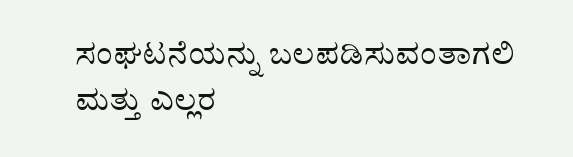ಸಂಘಟನೆಯನ್ನು ಬಲಪಡಿಸುವಂತಾಗಲಿ ಮತ್ತು ಎಲ್ಲರ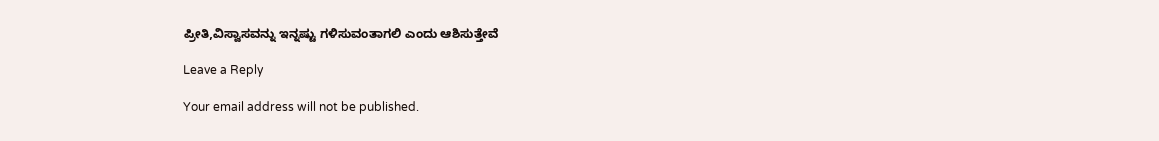ಪ್ರೀತಿ,ವಿಸ್ವಾಸವನ್ನು ಇನ್ನಷ್ಟು ಗಳಿಸುವಂತಾಗಲಿ ಎಂದು ಆಶಿಸುತ್ತೇವೆ

Leave a Reply

Your email address will not be published.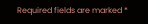Required fields are marked *